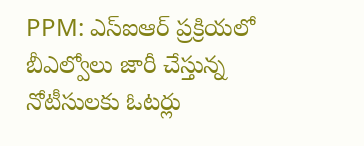PPM: ఎస్ఐఆర్ ప్రక్రియలో బీఎల్వోలు జారీ చేస్తున్న నోటీసులకు ఓటర్లు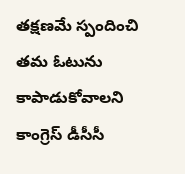తక్షణమే స్పందించి తమ ఓటును కాపాడుకోవాలని కాంగ్రెస్ డీసీసీ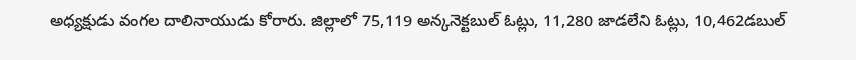అధ్యక్షుడు వంగల దాలినాయుడు కోరారు. జిల్లాలో 75,119 అన్కనెక్టబుల్ ఓట్లు, 11,280 జాడలేని ఓట్లు, 10,462డబుల్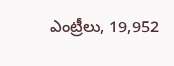ఎంట్రీలు, 19,952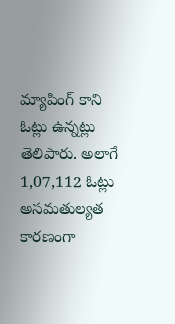మ్యాపింగ్ కాని ఓట్లు ఉన్నట్లు తెలిపారు. అలాగే 1,07,112 ఓట్లు అసమతుల్యత కారణంగా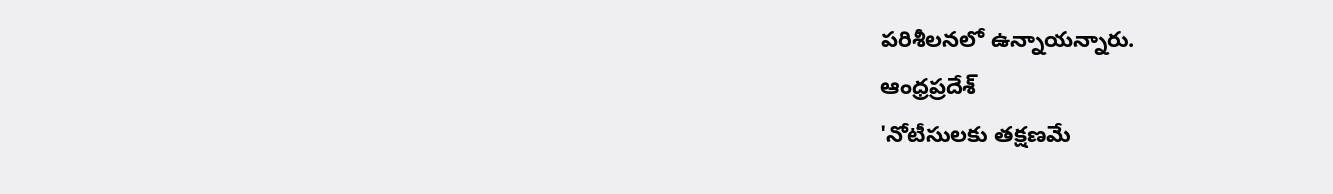పరిశీలనలో ఉన్నాయన్నారు.
ఆంధ్రప్రదేశ్
'నోటీసులకు తక్షణమే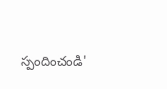స్పందించండి'